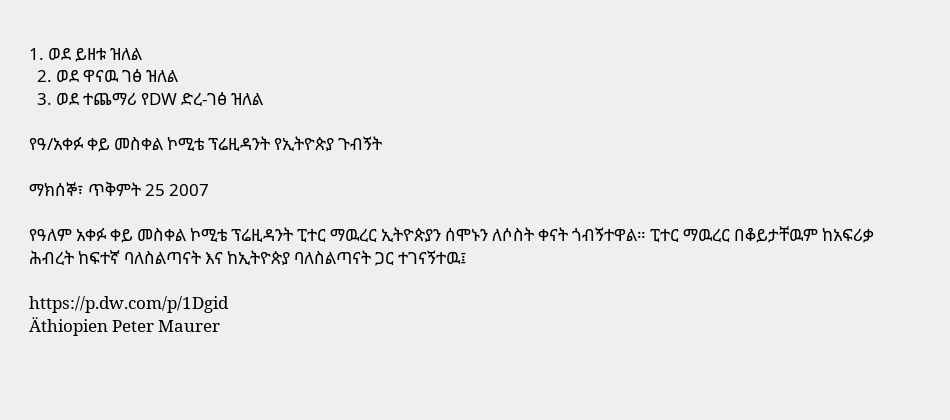1. ወደ ይዘቱ ዝለል
  2. ወደ ዋናዉ ገፅ ዝለል
  3. ወደ ተጨማሪ የDW ድረ-ገፅ ዝለል

የዓ/አቀፉ ቀይ መስቀል ኮሚቴ ፕሬዚዳንት የኢትዮጵያ ጉብኝት

ማክሰኞ፣ ጥቅምት 25 2007

የዓለም አቀፉ ቀይ መስቀል ኮሚቴ ፕሬዚዳንት ፒተር ማዉረር ኢትዮጵያን ሰሞኑን ለሶስት ቀናት ጎብኝተዋል። ፒተር ማዉረር በቆይታቸዉም ከአፍሪቃ ሕብረት ከፍተኛ ባለስልጣናት እና ከኢትዮጵያ ባለስልጣናት ጋር ተገናኝተዉ፤

https://p.dw.com/p/1Dgid
Äthiopien Peter Maurer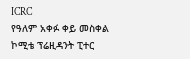ICRC
የዓለም አቀፉ ቀይ መስቀል ኮሚቴ ፕሬዚዳንት ፒተር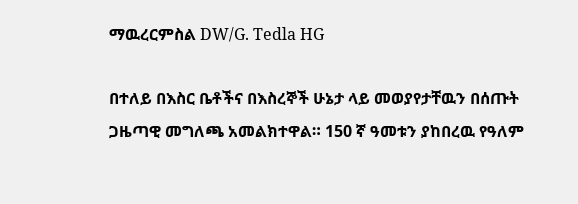ማዉረርምስል DW/G. Tedla HG

በተለይ በእስር ቤቶችና በእስረኞች ሁኔታ ላይ መወያየታቸዉን በሰጡት ጋዜጣዊ መግለጫ አመልክተዋል። 150 ኛ ዓመቱን ያከበረዉ የዓለም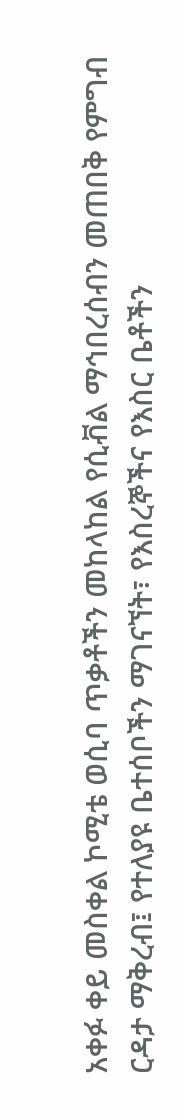አቀፉ ቀይ መስቀል ኮሚቴ ወሲባ ጥቃቶችን መከላከል የሲቭል ማኅበረሰብን መጠበቅ የምግብ ርዳታ ማቅረብ፤ የተለያዩ ቤተሰቦችን ማገናኘት፣ የእስረኞችና የእስር ቤቶችን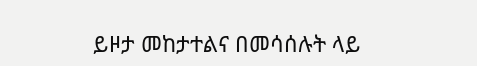ይዞታ መከታተልና በመሳሰሉት ላይ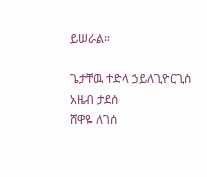ይሠራል።

ጌታቸዉ ተድላ ኃይለጊዮርጊስ
አዜብ ታደሰ
ሸዋዬ ለገሰ